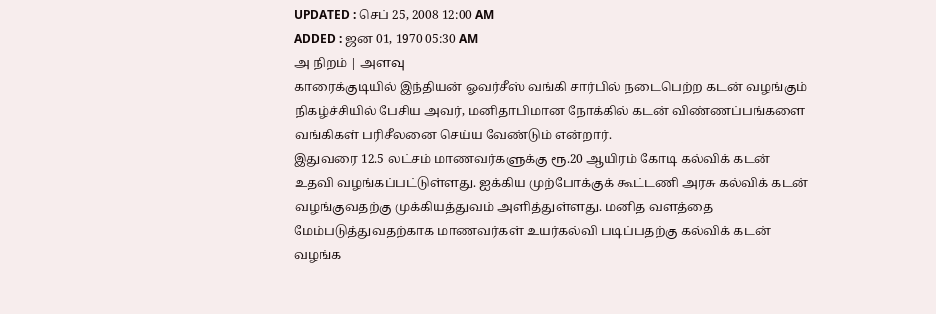UPDATED : செப் 25, 2008 12:00 AM
ADDED : ஜன 01, 1970 05:30 AM
அ நிறம் | அளவு
காரைக்குடியில் இந்தியன் ஓவர்சீஸ் வங்கி சார்பில் நடைபெற்ற கடன் வழங்கும் நிகழ்ச்சியில் பேசிய அவர், மனிதாபிமான நோக்கில் கடன் விண்ணப்பங்களை வங்கிகள் பரிசீலனை செய்ய வேண்டும் என்றார்.
இதுவரை 12.5 லட்சம் மாணவர்களுக்கு ரூ.20 ஆயிரம் கோடி கல்விக் கடன் உதவி வழங்கப்பட்டுள்ளது. ஐக்கிய முற்போக்குக் கூட்டணி அரசு கல்விக் கடன் வழங்குவதற்கு முக்கியத்துவம் அளித்துள்ளது. மனித வளத்தை
மேம்படுத்துவதற்காக மாணவர்கள் உயர்கல்வி படிப்பதற்கு கல்விக் கடன் வழங்க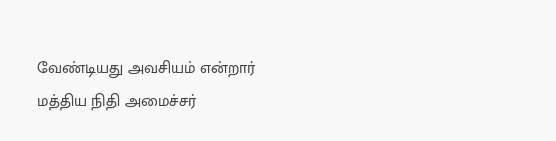வேண்டியது அவசியம் என்றார் மத்திய நிதி அமைச்சர்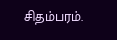சிதம்பரம்.